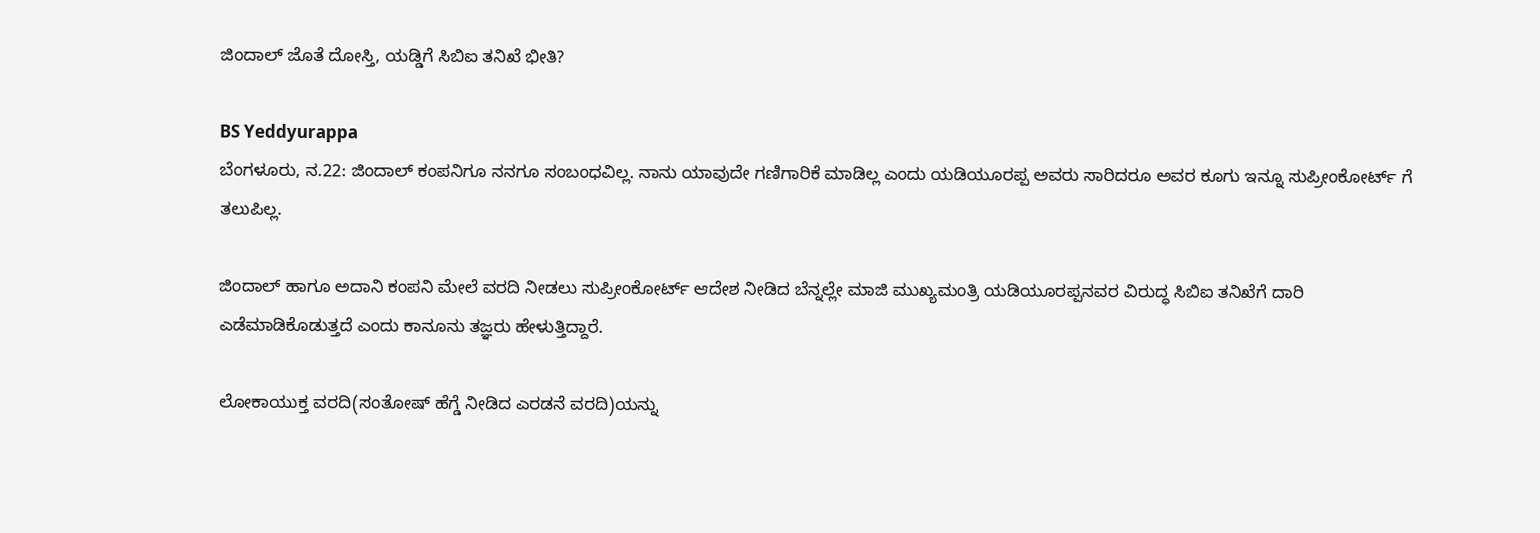ಜಿಂದಾಲ್ ಜೊತೆ ದೋಸ್ತಿ, ಯಡ್ಡಿಗೆ ಸಿಬಿಐ ತನಿಖೆ ಭೀತಿ?

BS Yeddyurappa
ಬೆಂಗಳೂರು, ನ.22: ಜಿಂದಾಲ್ ಕಂಪನಿಗೂ ನನಗೂ ಸಂಬಂಧವಿಲ್ಲ. ನಾನು ಯಾವುದೇ ಗಣಿಗಾರಿಕೆ ಮಾಡಿಲ್ಲ ಎಂದು ಯಡಿಯೂರಪ್ಪ ಅವರು ಸಾರಿದರೂ ಅವರ ಕೂಗು ಇನ್ನೂ ಸುಪ್ರೀಂಕೋರ್ಟ್ ಗೆ ತಲುಪಿಲ್ಲ.

ಜಿಂದಾಲ್ ಹಾಗೂ ಅದಾನಿ ಕಂಪನಿ ಮೇಲೆ ವರದಿ ನೀಡಲು ಸುಪ್ರೀಂಕೋರ್ಟ್ ಆದೇಶ ನೀಡಿದ ಬೆನ್ನಲ್ಲೇ ಮಾಜಿ ಮುಖ್ಯಮಂತ್ರಿ ಯಡಿಯೂರಪ್ಪನವರ ವಿರುದ್ಧ ಸಿಬಿಐ ತನಿಖೆಗೆ ದಾರಿ ಎಡೆಮಾಡಿಕೊಡುತ್ತದೆ ಎಂದು ಕಾನೂನು ತಜ್ಞರು ಹೇಳುತ್ತಿದ್ದಾರೆ.

ಲೋಕಾಯುಕ್ತ ವರದಿ(ಸಂತೋಷ್ ಹೆಗ್ಡೆ ನೀಡಿದ ಎರಡನೆ ವರದಿ)ಯನ್ನು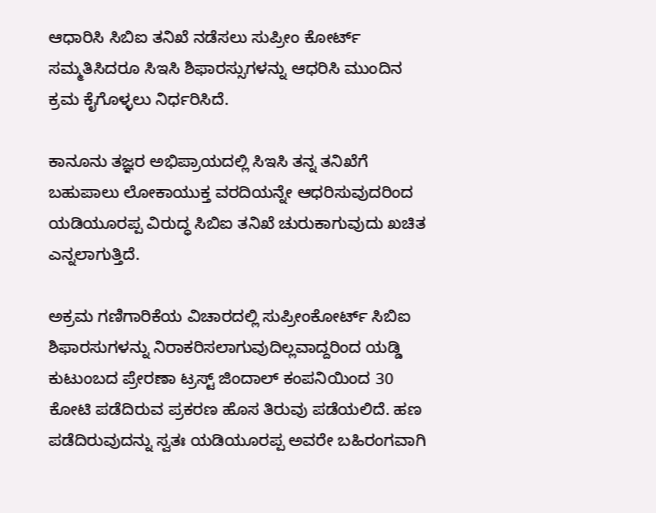ಆಧಾರಿಸಿ ಸಿಬಿಐ ತನಿಖೆ ನಡೆಸಲು ಸುಪ್ರೀಂ ಕೋರ್ಟ್ ಸಮ್ಮತಿಸಿದರೂ ಸಿಇಸಿ ಶಿಫಾರಸ್ಸುಗಳನ್ನು ಆಧರಿಸಿ ಮುಂದಿನ ಕ್ರಮ ಕೈಗೊಳ್ಳಲು ನಿರ್ಧರಿಸಿದೆ.

ಕಾನೂನು ತಜ್ಞರ ಅಭಿಪ್ರಾಯದಲ್ಲಿ ಸಿಇಸಿ ತನ್ನ ತನಿಖೆಗೆ ಬಹುಪಾಲು ಲೋಕಾಯುಕ್ತ ವರದಿಯನ್ನೇ ಆಧರಿಸುವುದರಿಂದ ಯಡಿಯೂರಪ್ಪ ವಿರುದ್ಧ ಸಿಬಿಐ ತನಿಖೆ ಚುರುಕಾಗುವುದು ಖಚಿತ ಎನ್ನಲಾಗುತ್ತಿದೆ.

ಅಕ್ರಮ ಗಣಿಗಾರಿಕೆಯ ವಿಚಾರದಲ್ಲಿ ಸುಪ್ರೀಂಕೋರ್ಟ್ ಸಿಬಿಐ ಶಿಫಾರಸುಗಳನ್ನು ನಿರಾಕರಿಸಲಾಗುವುದಿಲ್ಲವಾದ್ದರಿಂದ ಯಡ್ಡಿ ಕುಟುಂಬದ ಪ್ರೇರಣಾ ಟ್ರಸ್ಟ್ ಜಿಂದಾಲ್ ಕಂಪನಿಯಿಂದ 30 ಕೋಟಿ ಪಡೆದಿರುವ ಪ್ರಕರಣ ಹೊಸ ತಿರುವು ಪಡೆಯಲಿದೆ. ಹಣ ಪಡೆದಿರುವುದನ್ನು ಸ್ವತಃ ಯಡಿಯೂರಪ್ಪ ಅವರೇ ಬಹಿರಂಗವಾಗಿ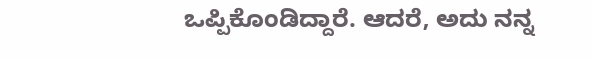ಒಪ್ಪಿಕೊಂಡಿದ್ದಾರೆ. ಆದರೆ, ಅದು ನನ್ನ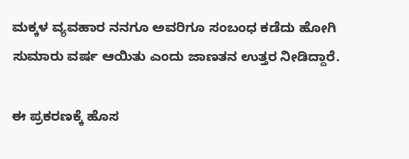ಮಕ್ಕಳ ವ್ಯವಹಾರ ನನಗೂ ಅವರಿಗೂ ಸಂಬಂಧ ಕಡೆದು ಹೋಗಿ ಸುಮಾರು ವರ್ಷ ಆಯಿತು ಎಂದು ಜಾಣತನ ಉತ್ತರ ನೀಡಿದ್ದಾರೆ.

ಈ ಪ್ರಕರಣಕ್ಕೆ ಹೊಸ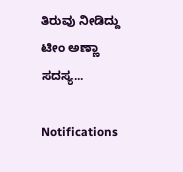ತಿರುವು ನೀಡಿದ್ದು ಟೀಂ ಅಣ್ಣಾ ಸದಸ್ಯ...

Notifications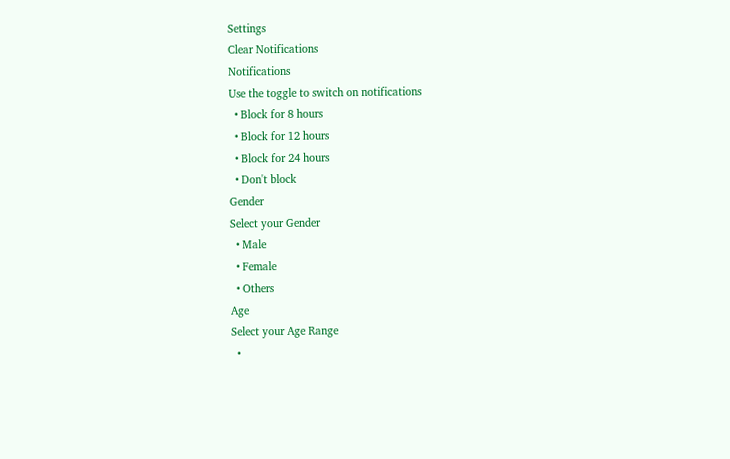Settings
Clear Notifications
Notifications
Use the toggle to switch on notifications
  • Block for 8 hours
  • Block for 12 hours
  • Block for 24 hours
  • Don't block
Gender
Select your Gender
  • Male
  • Female
  • Others
Age
Select your Age Range
  •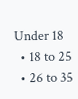Under 18
  • 18 to 25
  • 26 to 35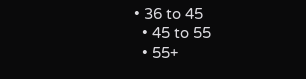• 36 to 45
  • 45 to 55
  • 55+